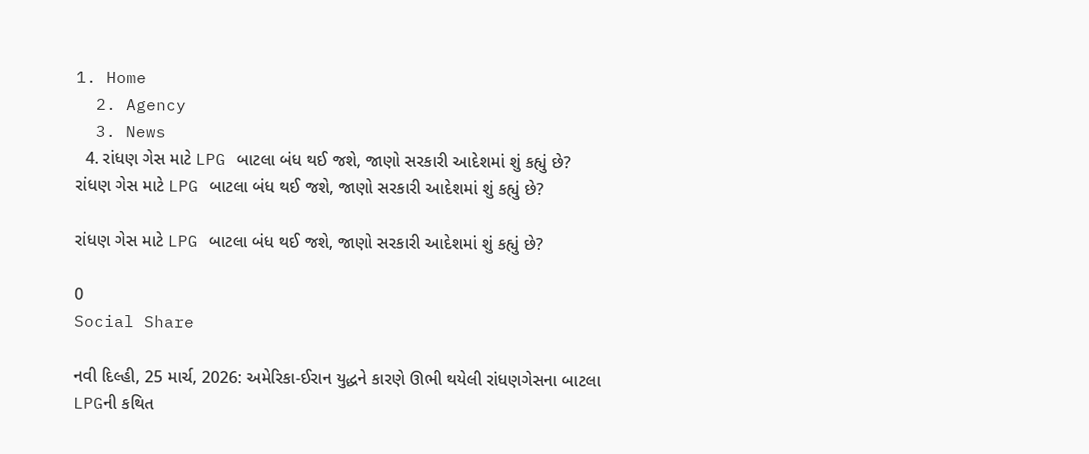1. Home
  2. Agency
  3. News
  4. રાંધણ ગેસ માટે LPG બાટલા બંધ થઈ જશે, જાણો સરકારી આદેશમાં શું કહ્યું છે?
રાંધણ ગેસ માટે LPG બાટલા બંધ થઈ જશે, જાણો સરકારી આદેશમાં શું કહ્યું છે?

રાંધણ ગેસ માટે LPG બાટલા બંધ થઈ જશે, જાણો સરકારી આદેશમાં શું કહ્યું છે?

0
Social Share

નવી દિલ્હી, 25 માર્ચ, 2026: અમેરિકા-ઈરાન યુદ્ધને કારણે ઊભી થયેલી રાંધણગેસના બાટલા LPGની કથિત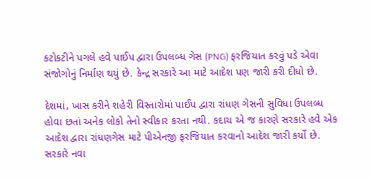કટોકટીને પગલે હવે પાઈપ દ્વારા ઉપલબ્ધ ગેસ (PNG) ફરજિયાત કરવું પડે એવા સંજોગોનું નિર્માણ થયું છે. કેન્દ્ર સરકારે આ માટે આદેશ પણ જારી કરી દીધો છે.

દેશમાં, ખાસ કરીને શહેરી વિસ્તારોમાં પાઈપ દ્વારા રાંધણ ગેસની સુવિધા ઉપલબ્ધ હોવા છતાં અનેક લોકો તેનો સ્વીકાર કરતા નથી. કદાચ એ જ કારણે સરકારે હવે એક આદેશ દ્વારા રાંધણગેસ માટે પીએનજી ફરજિયાત કરવાનો આદેશ જારી કર્યો છે. સરકારે નવા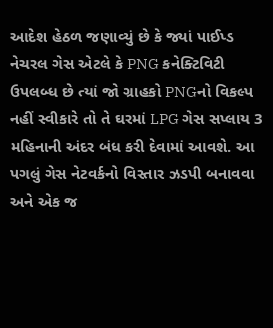આદેશ હેઠળ જણાવ્યું છે કે જ્યાં પાઈપ્ડ નેચરલ ગેસ એટલે કે PNG કનેક્ટિવિટી ઉપલબ્ધ છે ત્યાં જો ગ્રાહકો PNGનો વિકલ્પ નહીં સ્વીકારે તો તે ઘરમાં LPG ગેસ સપ્લાય 3 મહિનાની અંદર બંધ કરી દેવામાં આવશે. આ પગલું ગેસ નેટવર્કનો વિસ્તાર ઝડપી બનાવવા અને એક જ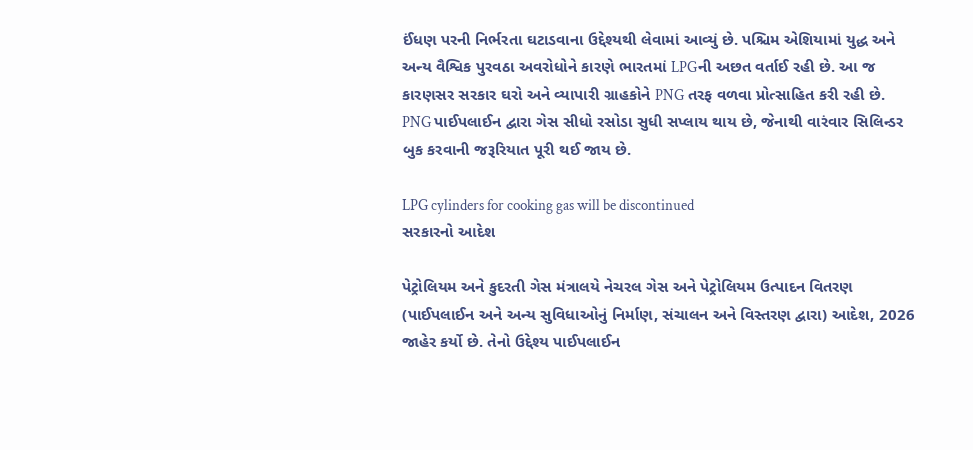ઈંધણ પરની નિર્ભરતા ઘટાડવાના ઉદ્દેશ્યથી લેવામાં આવ્યું છે. પશ્ચિમ એશિયામાં યુદ્ધ અને અન્ય વૈશ્વિક પુરવઠા અવરોધોને કારણે ભારતમાં LPGની અછત વર્તાઈ રહી છે. આ જ કારણસર સરકાર ઘરો અને વ્યાપારી ગ્રાહકોને PNG તરફ વળવા પ્રોત્સાહિત કરી રહી છે. PNG પાઈપલાઈન દ્વારા ગેસ સીધો રસોડા સુધી સપ્લાય થાય છે, જેનાથી વારંવાર સિલિન્ડર બુક કરવાની જરૂરિયાત પૂરી થઈ જાય છે.

LPG cylinders for cooking gas will be discontinued
સરકારનો આદેશ

પેટ્રોલિયમ અને કુદરતી ગેસ મંત્રાલયે નેચરલ ગેસ અને પેટ્રોલિયમ ઉત્પાદન વિતરણ (પાઈપલાઈન અને અન્ય સુવિધાઓનું નિર્માણ, સંચાલન અને વિસ્તરણ દ્વારા) આદેશ, 2026 જાહેર કર્યો છે. તેનો ઉદ્દેશ્ય પાઈપલાઈન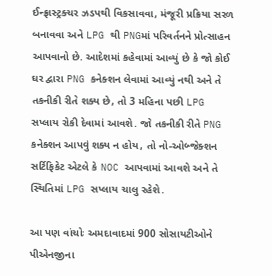ઈન્ફ્રાસ્ટ્રક્ચર ઝડપથી વિકસાવવા, મંજૂરી પ્રક્રિયા સરળ બનાવવા અને LPG થી PNGમાં પરિવર્તનને પ્રોત્સાહન આપવાનો છે. આદેશમાં કહેવામાં આવ્યું છે કે જો કોઈ ઘર દ્વારા PNG કનેક્શન લેવામાં આવ્યું નથી અને તે તકનીકી રીતે શક્ય છે, તો 3 મહિના પછી LPG સપ્લાય રોકી દેવામાં આવશે. જો તકનીકી રીતે PNG કનેક્શન આપવું શક્ય ન હોય, તો નો-ઓબ્જેક્શન સર્ટિફિકેટ એટલે કે NOC આપવામાં આવશે અને તે સ્થિતિમાં LPG સપ્લાય ચાલુ રહેશે.

આ પણ વાંચોઃ અમદાવાદમાં 900 સોસાયટીઓને પીએનજીના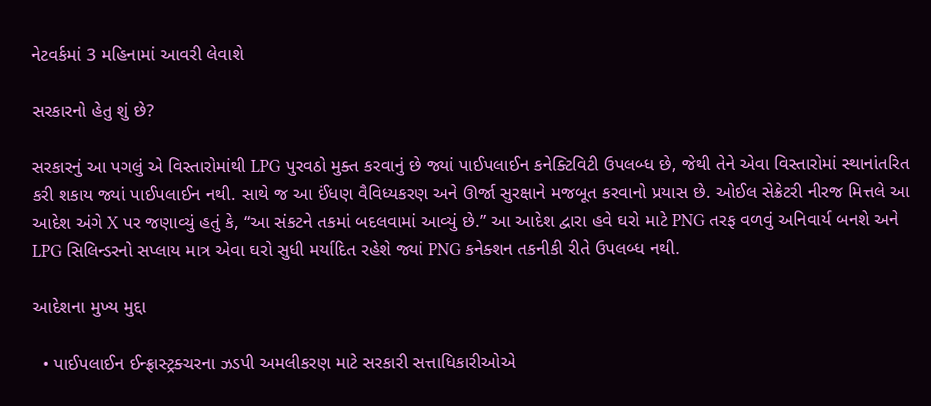નેટવર્કમાં 3 મહિનામાં આવરી લેવાશે

સરકારનો હેતુ શું છે?

સરકારનું આ પગલું એ વિસ્તારોમાંથી LPG પુરવઠો મુક્ત કરવાનું છે જ્યાં પાઈપલાઈન કનેક્ટિવિટી ઉપલબ્ધ છે, જેથી તેને એવા વિસ્તારોમાં સ્થાનાંતરિત કરી શકાય જ્યાં પાઈપલાઈન નથી. સાથે જ આ ઈંધણ વૈવિધ્યકરણ અને ઊર્જા સુરક્ષાને મજબૂત કરવાનો પ્રયાસ છે. ઓઈલ સેક્રેટરી નીરજ મિત્તલે આ આદેશ અંગે X પર જણાવ્યું હતું કે, “આ સંકટને તકમાં બદલવામાં આવ્યું છે.” આ આદેશ દ્વારા હવે ઘરો માટે PNG તરફ વળવું અનિવાર્ય બનશે અને LPG સિલિન્ડરનો સપ્લાય માત્ર એવા ઘરો સુધી મર્યાદિત રહેશે જ્યાં PNG કનેક્શન તકનીકી રીતે ઉપલબ્ધ નથી.

આદેશના મુખ્ય મુદ્દા

  • પાઈપલાઈન ઈન્ફ્રાસ્ટ્રક્ચરના ઝડપી અમલીકરણ માટે સરકારી સત્તાધિકારીઓએ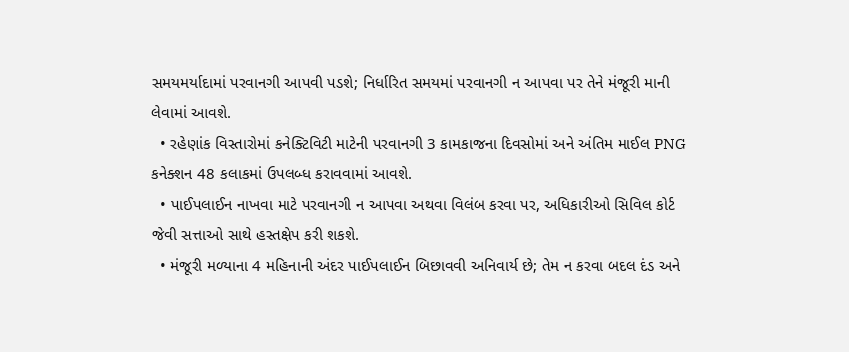સમયમર્યાદામાં પરવાનગી આપવી પડશે; નિર્ધારિત સમયમાં પરવાનગી ન આપવા પર તેને મંજૂરી માની લેવામાં આવશે.
  • રહેણાંક વિસ્તારોમાં કનેક્ટિવિટી માટેની પરવાનગી 3 કામકાજના દિવસોમાં અને અંતિમ માઈલ PNG કનેક્શન 48 કલાકમાં ઉપલબ્ધ કરાવવામાં આવશે.
  • પાઈપલાઈન નાખવા માટે પરવાનગી ન આપવા અથવા વિલંબ કરવા પર, અધિકારીઓ સિવિલ કોર્ટ જેવી સત્તાઓ સાથે હસ્તક્ષેપ કરી શકશે.
  • મંજૂરી મળ્યાના 4 મહિનાની અંદર પાઈપલાઈન બિછાવવી અનિવાર્ય છે; તેમ ન કરવા બદલ દંડ અને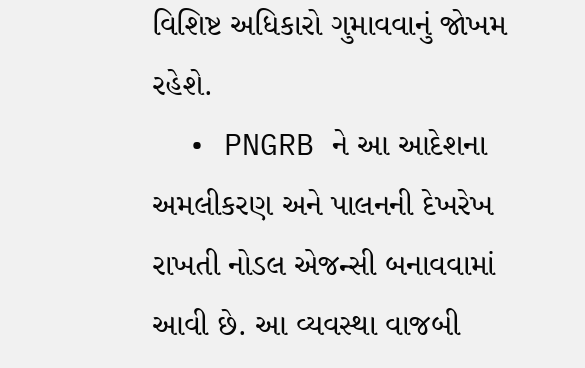વિશિષ્ટ અધિકારો ગુમાવવાનું જોખમ રહેશે.
  • PNGRB ને આ આદેશના અમલીકરણ અને પાલનની દેખરેખ રાખતી નોડલ એજન્સી બનાવવામાં આવી છે. આ વ્યવસ્થા વાજબી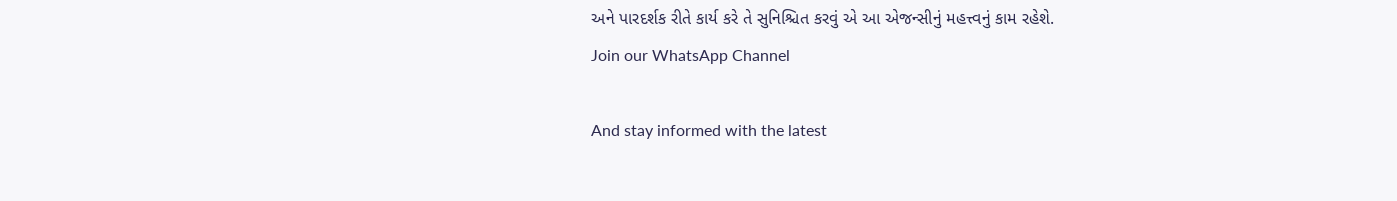અને પારદર્શક રીતે કાર્ય કરે તે સુનિશ્ચિત કરવું એ આ એજન્સીનું મહત્ત્વનું કામ રહેશે.
Join our WhatsApp Channel

And stay informed with the latest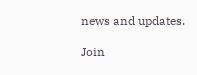news and updates.

Join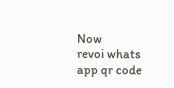Now
revoi whats app qr code